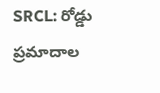SRCL: రోడ్డు ప్రమాదాల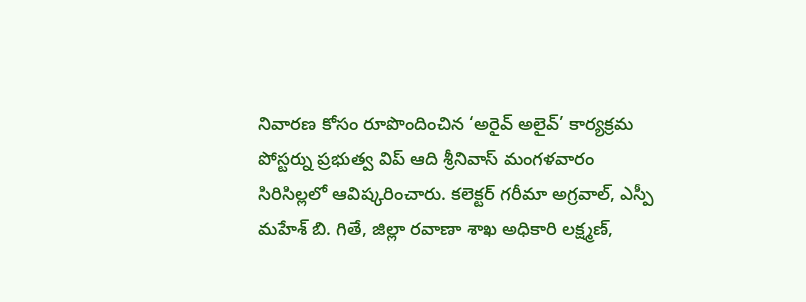నివారణ కోసం రూపొందించిన ‘అరైవ్ అలైవ్’ కార్యక్రమ పోస్టర్ను ప్రభుత్వ విప్ ఆది శ్రీనివాస్ మంగళవారం సిరిసిల్లలో ఆవిష్కరించారు. కలెక్టర్ గరీమా అగ్రవాల్, ఎస్పీ మహేశ్ బి. గితే, జిల్లా రవాణా శాఖ అధికారి లక్ష్మణ్,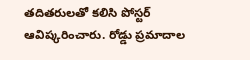తదితరులతో కలిసి పోస్టర్ ఆవిష్కరించారు. రోడ్డు ప్రమాదాల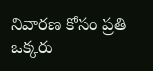నివారణ కోసం ప్రతి ఒక్కరు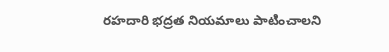రహదారి భద్రత నియమాలు పాటించాలని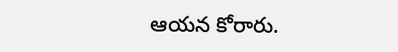ఆయన కోరారు.